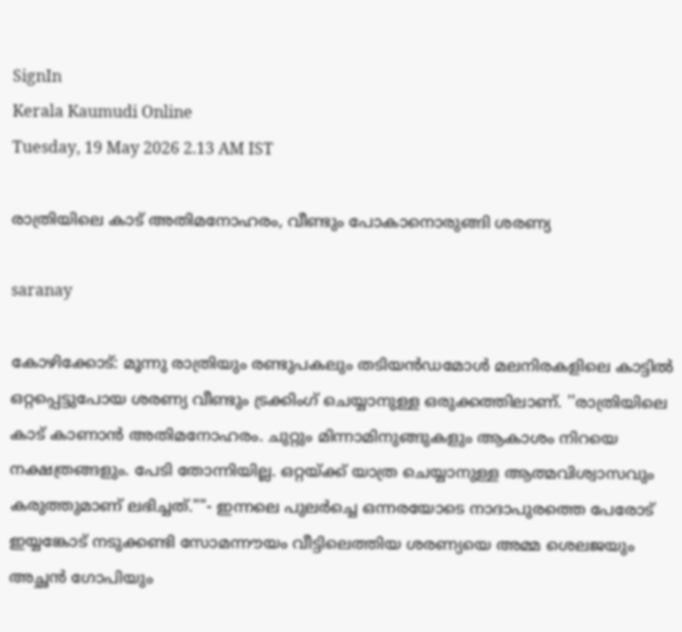SignIn
Kerala Kaumudi Online
Tuesday, 19 May 2026 2.13 AM IST

രാത്രിയിലെ കാട് അതിമനോഹരം, വീണ്ടും പോകാനൊരുങ്ങി ശരണ്യ

saranay

കോഴിക്കോട്: മൂന്നു രാത്രിയും രണ്ടുപകലും തടിയൻഡമോൾ മലനിരകളിലെ കാട്ടിൽ ഒറ്റപ്പെട്ടുപോയ ശരണ്യ വീണ്ടും ട്രക്കിംഗ് ചെയ്യാനുള്ള ഒരുക്കത്തിലാണ്. ''രാത്രിയിലെ കാട് കാണാൻ അതിമനോഹരം. ചുറ്റും മിന്നാമിനുങ്ങുകളും ആകാശം നിറയെ നക്ഷത്രങ്ങളും. പേടി തോന്നിയില്ല. ഒറ്റയ്ക്ക് യാത്ര ചെയ്യാനുള്ള ആത്മവിശ്വാസവും കരുത്തുമാണ് ലഭിച്ചത്.""- ഇന്നലെ പുലർച്ചെ ഒന്നരയോടെ നാദാപുരത്തെ പേരോട് ഇയ്യങ്കോട് നടുക്കണ്ടി സോമന്നൗയം വീട്ടിലെത്തിയ ശരണ്യയെ അമ്മ ശെലജയും അച്ഛൻ ഗോപിയും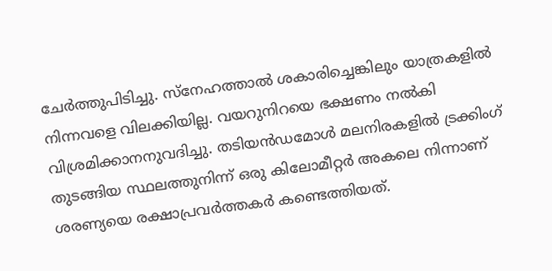ചേർത്തുപിടിച്ചു. സ്നേഹത്താൽ ശകാരിച്ചെങ്കിലും യാത്രകളിൽ നിന്നവളെ വിലക്കിയില്ല. വയറുനിറയെ ഭക്ഷണം നൽകി വിശ്രമിക്കാനനുവദിച്ചു. തടിയൻഡമോൾ മലനിരകളിൽ ട്രക്കിംഗ് തുടങ്ങിയ സ്ഥലത്തുനിന്ന് ഒരു കിലോമീറ്റർ അകലെ നിന്നാണ് ശരണ്യയെ രക്ഷാപ്രവർത്തകർ കണ്ടെത്തിയത്.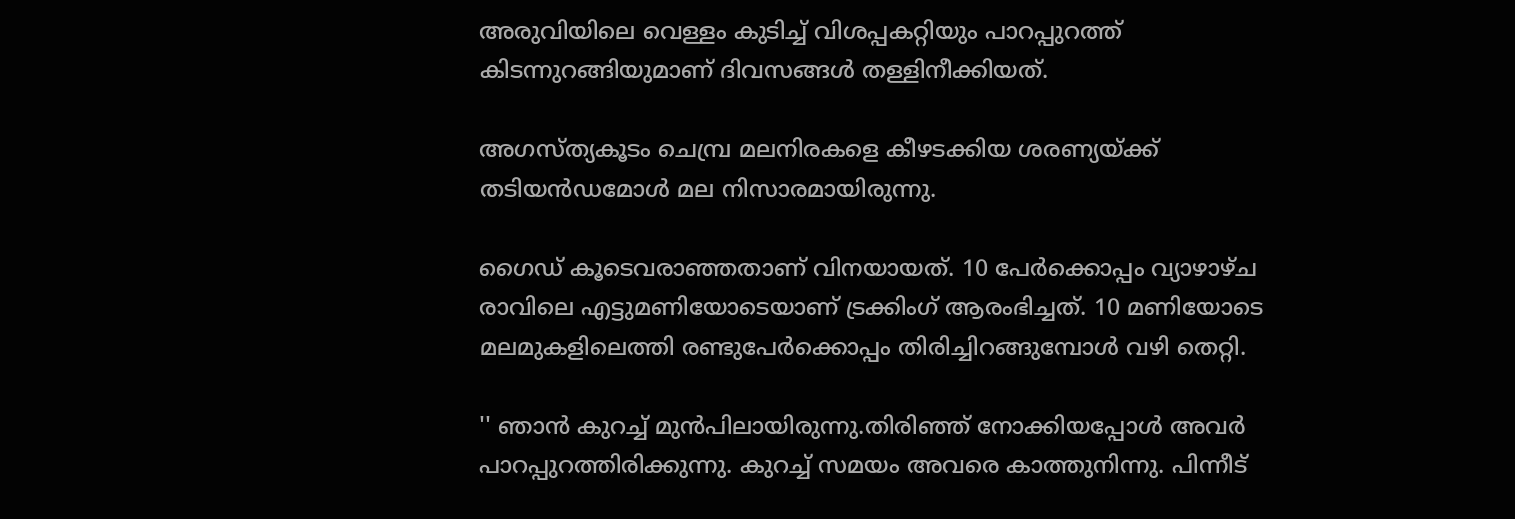അരുവിയിലെ വെള്ളം കുടിച്ച് വിശപ്പകറ്റിയും പാറപ്പുറത്ത് കിടന്നുറങ്ങിയുമാണ് ദിവസങ്ങൾ തള്ളിനീക്കിയത്.

അഗസ്ത്യകൂടം ചെമ്പ്ര മലനിരകളെ കീഴടക്കിയ ശരണ്യയ്ക്ക് തടിയൻഡമോൾ മല നിസാരമായിരുന്നു.

ഗൈഡ് കൂടെവരാഞ്ഞതാണ് വിനയായത്. 10 പേർക്കൊപ്പം വ്യാഴാഴ്ച രാവിലെ എട്ടുമണിയോടെയാണ് ട്രക്കിംഗ് ആരംഭിച്ചത്. 10 മണിയോടെ മലമുകളിലെത്തി രണ്ടുപേർക്കൊപ്പം തിരിച്ചിറങ്ങുമ്പോൾ വഴി തെറ്റി.

'' ഞാൻ കുറച്ച് മുൻപിലായിരുന്നു.തിരിഞ്ഞ് നോക്കിയപ്പോൾ അവർ പാറപ്പുറത്തിരിക്കുന്നു. കുറച്ച് സമയം അവരെ കാത്തുനിന്നു. പിന്നീട്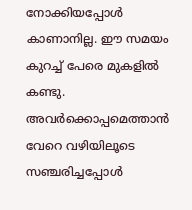നോക്കിയപ്പോൾ കാണാനില്ല. ഈ സമയം കുറച്ച് പേരെ മുകളിൽ കണ്ടു. അവർക്കൊപ്പമെത്താൻ വേറെ വഴിയിലൂടെ സഞ്ചരിച്ചപ്പോൾ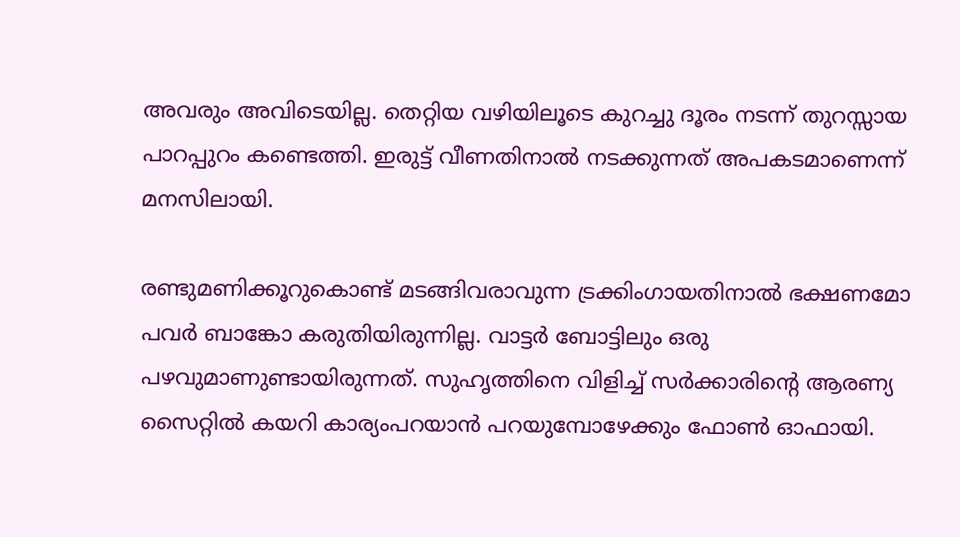അവരും അവിടെയില്ല. തെറ്റിയ വഴിയിലൂടെ കുറച്ചു ദൂരം നടന്ന് തുറസ്സായ പാറപ്പുറം കണ്ടെത്തി. ഇരുട്ട് വീണതിനാൽ നടക്കുന്നത് അപകടമാണെന്ന് മനസിലായി.

രണ്ടുമണിക്കൂറുകൊണ്ട് മടങ്ങിവരാവുന്ന ട്രക്കിംഗായതിനാൽ ഭക്ഷണമോ പവർ ബാങ്കോ കരുതിയിരുന്നില്ല. വാട്ടർ ബോട്ടിലും ഒരു പഴവുമാണുണ്ടായിരുന്നത്. സുഹൃത്തിനെ വിളിച്ച് സർക്കാരിന്റെ ആരണ്യ സൈറ്റിൽ കയറി കാര്യംപറയാൻ പറയുമ്പോഴേക്കും ഫോൺ ഓഫായി.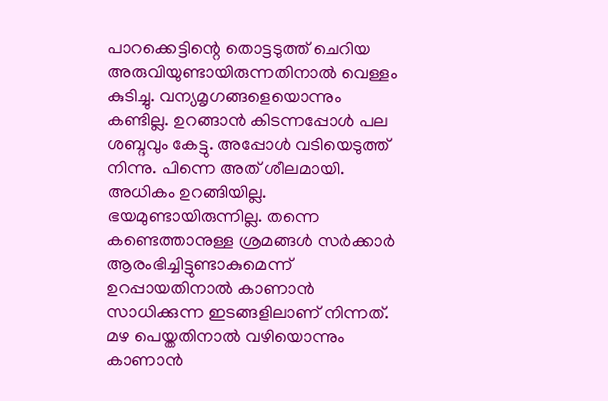പാറക്കെട്ടിന്റെ തൊട്ടടുത്ത് ചെറിയ അരുവിയുണ്ടായിരുന്നതിനാൽ വെള്ളം കുടിച്ചു. വന്യമൃഗങ്ങളെയൊന്നും കണ്ടില്ല. ഉറങ്ങാൻ കിടന്നപ്പോൾ പല ശബ്ദവും കേട്ടു. അപ്പോൾ വടിയെടുത്ത് നിന്നു. പിന്നെ അത് ശീലമായി. അധികം ഉറങ്ങിയില്ല. ഭയമുണ്ടായിരുന്നില്ല. തന്നെ കണ്ടെത്താനുള്ള ശ്രമങ്ങൾ സർക്കാർ ആരംഭിച്ചിട്ടുണ്ടാകുമെന്ന് ഉറപ്പായതിനാൽ കാണാൻ സാധിക്കുന്ന ഇടങ്ങളിലാണ് നിന്നത്. മഴ പെയ്തതിനാൽ വഴിയൊന്നും കാണാൻ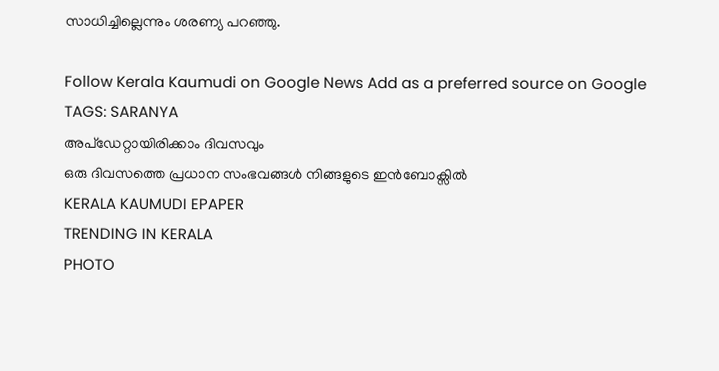സാധിച്ചില്ലെന്നും ശരണ്യ പറഞ്ഞു.

Follow Kerala Kaumudi on Google News Add as a preferred source on Google
TAGS: SARANYA
അപ്ഡേറ്റായിരിക്കാം ദിവസവും
ഒരു ദിവസത്തെ പ്രധാന സംഭവങ്ങൾ നിങ്ങളുടെ ഇൻബോക്സിൽ
KERALA KAUMUDI EPAPER
TRENDING IN KERALA
PHOTO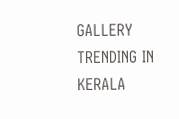GALLERY
TRENDING IN KERALA